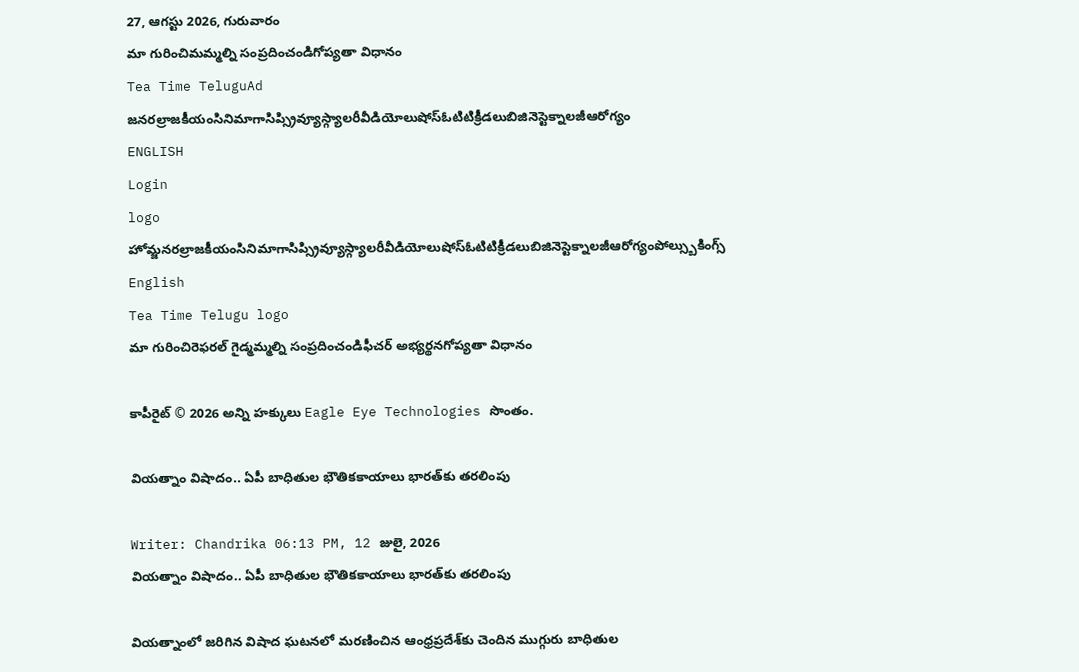27, ఆగస్టు 2026, గురువారం
మా గురించిమమ్మల్ని సంప్రదించండిగోప్యతా విధానం
Tea Time TeluguAd
జనరల్రాజకీయంసినిమాగాసిప్స్రివ్యూస్గ్యాలరీవీడియోలుషోస్ఓటిటిక్రీడలుబిజినెస్టెక్నాలజీఆరోగ్యం
ENGLISH
Login
logo
హోమ్జనరల్రాజకీయంసినిమాగాసిప్స్రివ్యూస్గ్యాలరీవీడియోలుషోస్ఓటిటిక్రీడలుబిజినెస్టెక్నాలజీఆరోగ్యంపోల్స్బుకింగ్స్
English
Tea Time Telugu logo
మా గురించిరెఫరల్ గైడ్మమ్మల్ని సంప్రదించండిఫీచర్ అభ్యర్థనగోప్యతా విధానం

కాపీరైట్ © 2026 అన్ని హక్కులు Eagle Eye Technologies సొంతం.

వియత్నాం విషాదం.. ఏపీ బాధితుల భౌతికకాయాలు భారత్‌కు తరలింపు

Writer: Chandrika 06:13 PM, 12 జులై, 2026
వియత్నాం విషాదం.. ఏపీ బాధితుల భౌతికకాయాలు భారత్‌కు తరలింపు

వియత్నాంలో జరిగిన విషాద ఘటనలో మరణించిన ఆంధ్రప్రదేశ్‌కు చెందిన ముగ్గురు బాధితుల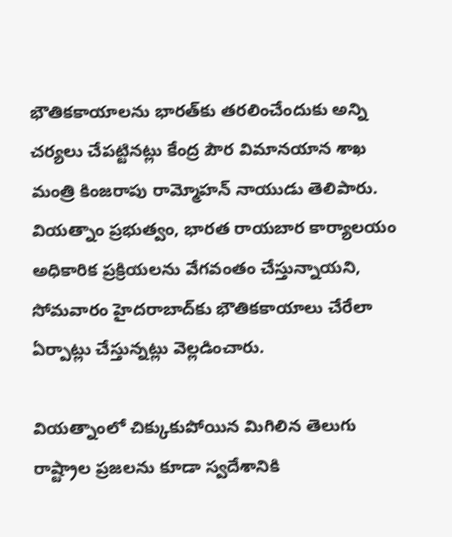భౌతికకాయాలను భారత్‌కు తరలించేందుకు అన్ని చర్యలు చేపట్టినట్లు కేంద్ర పౌర విమానయాన శాఖ మంత్రి కింజరాపు రామ్మోహన్ నాయుడు తెలిపారు. వియత్నాం ప్రభుత్వం, భారత రాయబార కార్యాలయం అధికారిక ప్రక్రియలను వేగవంతం చేస్తున్నాయని, సోమవారం హైదరాబాద్‌కు భౌతికకాయాలు చేరేలా ఏర్పాట్లు చేస్తున్నట్లు వెల్లడించారు.

వియత్నాంలో చిక్కుకుపోయిన మిగిలిన తెలుగు రాష్ట్రాల ప్రజలను కూడా స్వదేశానికి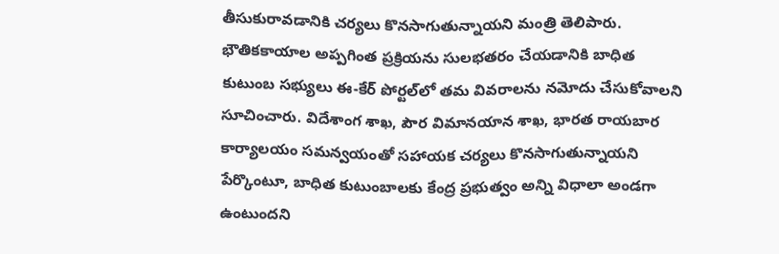తీసుకురావడానికి చర్యలు కొనసాగుతున్నాయని మంత్రి తెలిపారు. భౌతికకాయాల అప్పగింత ప్రక్రియను సులభతరం చేయడానికి బాధిత కుటుంబ సభ్యులు ఈ-కేర్ పోర్టల్‌లో తమ వివరాలను నమోదు చేసుకోవాలని సూచించారు. విదేశాంగ శాఖ, పౌర విమానయాన శాఖ, భారత రాయబార కార్యాలయం సమన్వయంతో సహాయక చర్యలు కొనసాగుతున్నాయని పేర్కొంటూ, బాధిత కుటుంబాలకు కేంద్ర ప్రభుత్వం అన్ని విధాలా అండగా ఉంటుందని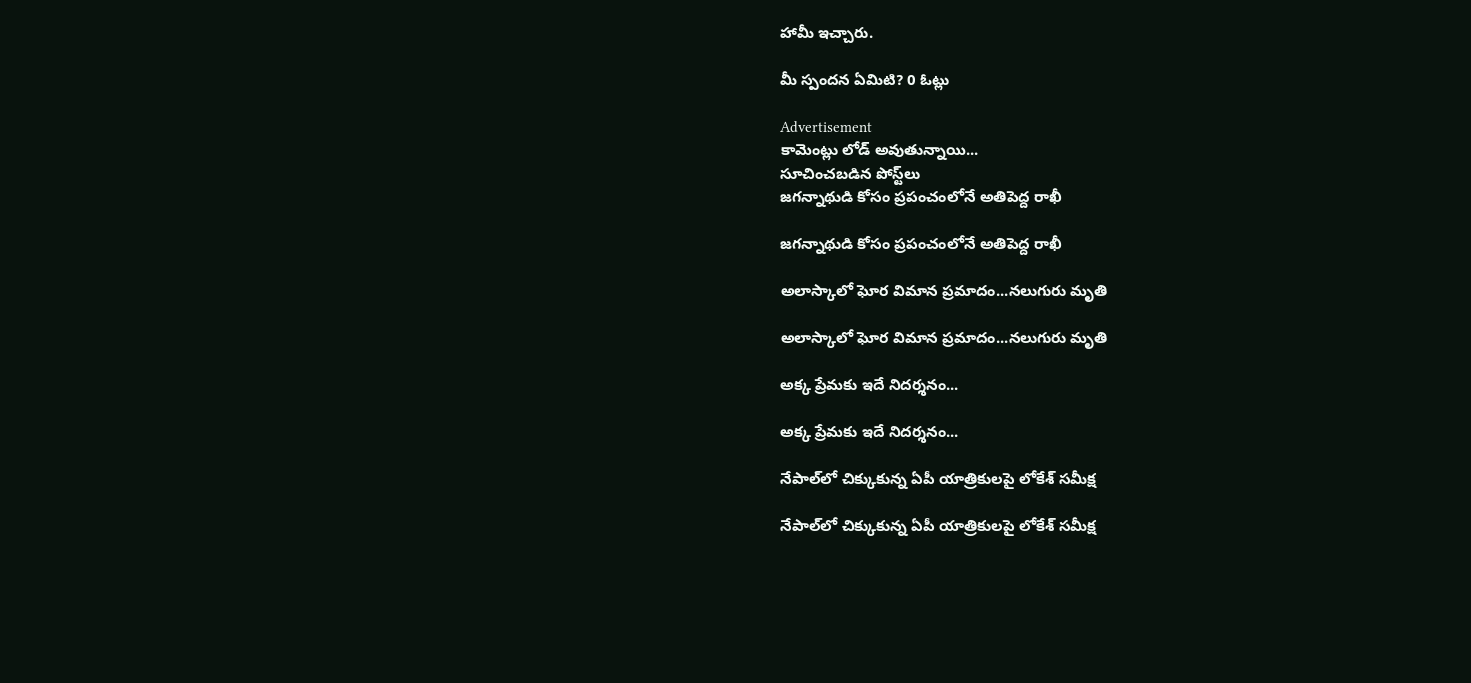హామీ ఇచ్చారు.

మీ స్పందన ఏమిటి? 0 ఓట్లు

Advertisement
కామెంట్లు లోడ్ అవుతున్నాయి...
సూచించబడిన పోస్ట్‌లు
జగన్నాథుడి కోసం ప్రపంచంలోనే అతిపెద్ద రాఖీ

జగన్నాథుడి కోసం ప్రపంచంలోనే అతిపెద్ద రాఖీ

అలాస్కాలో ఘోర విమాన ప్రమాదం...నలుగురు మృతి

అలాస్కాలో ఘోర విమాన ప్రమాదం...నలుగురు మృతి

అక్క ప్రేమకు ఇదే నిదర్శనం...

అక్క ప్రేమకు ఇదే నిదర్శనం...

నేపాల్‌లో చిక్కుకున్న ఏపీ యాత్రికులపై లోకేశ్‌ సమీక్ష

నేపాల్‌లో చిక్కుకున్న ఏపీ యాత్రికులపై లోకేశ్‌ సమీక్ష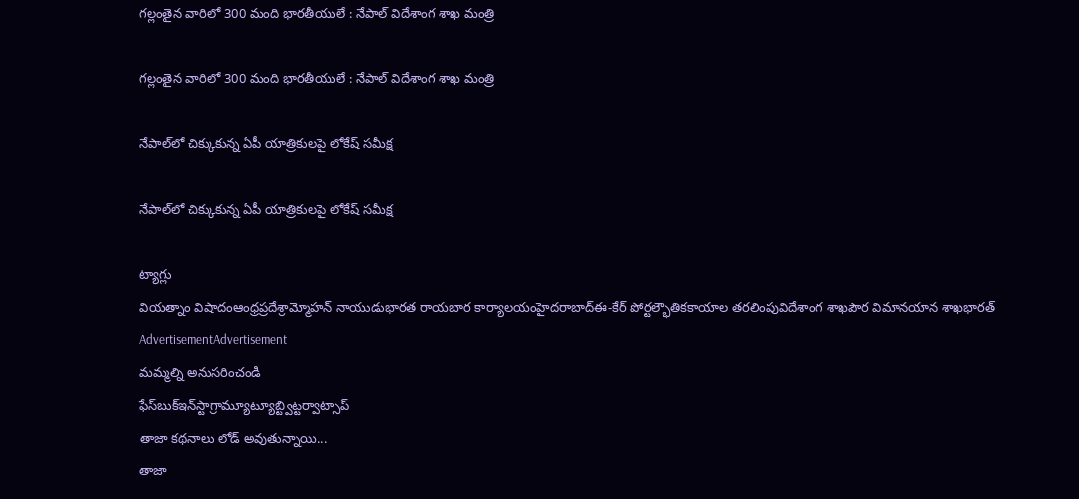గల్లంతైన వారిలో 300 మంది భారతీయులే : నేపాల్ విదేశాంగ శాఖ మంత్రి

గల్లంతైన వారిలో 300 మంది భారతీయులే : నేపాల్ విదేశాంగ శాఖ మంత్రి

నేపాల్‌లో చిక్కుకున్న ఏపీ యాత్రికులపై లోకేష్ సమీక్ష

నేపాల్‌లో చిక్కుకున్న ఏపీ యాత్రికులపై లోకేష్ సమీక్ష

ట్యాగ్లు
వియత్నాం విషాదంఆంధ్రప్రదేశ్రామ్మోహన్ నాయుడుభారత రాయబార కార్యాలయంహైదరాబాద్ఈ-కేర్ పోర్టల్భౌతికకాయాల తరలింపువిదేశాంగ శాఖపౌర విమానయాన శాఖభారత్
AdvertisementAdvertisement
మమ్మల్ని అనుసరించండి
ఫేస్‌బుక్ఇన్‌స్టాగ్రామ్యూట్యూబ్ట్విట్టర్వాట్సాప్
తాజా కథనాలు లోడ్ అవుతున్నాయి...
తాజా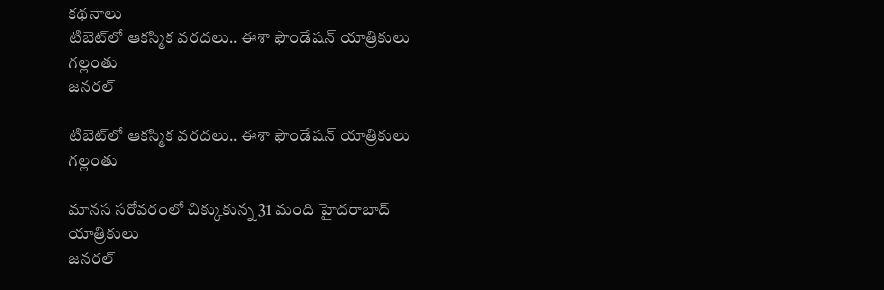కథనాలు
టిబెట్‌లో ఆకస్మిక వరదలు.. ఈశా ఫౌండేషన్‌ యాత్రికులు గల్లంతు
జనరల్

టిబెట్‌లో ఆకస్మిక వరదలు.. ఈశా ఫౌండేషన్‌ యాత్రికులు గల్లంతు

మానస సరోవరంలో చిక్కుకున్న 31 మంది హైదరాబాద్ యాత్రికులు
జనరల్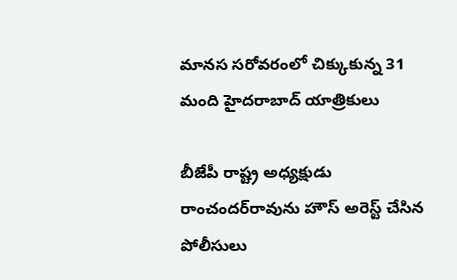మానస సరోవరంలో చిక్కుకున్న 31 మంది హైదరాబాద్ యాత్రికులు

బీజేపీ రాష్ట్ర అధ్యక్షుడు రాంచందర్‌రావును హౌస్ అరెస్ట్ చేసిన పోలీసులు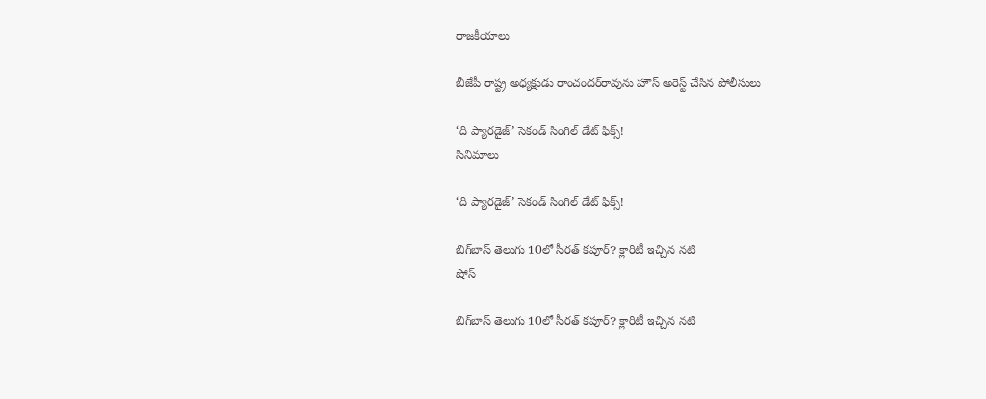రాజకీయాలు

బీజేపీ రాష్ట్ర అధ్యక్షుడు రాంచందర్‌రావును హౌస్ అరెస్ట్ చేసిన పోలీసులు

‘ది ప్యారడైజ్’ సెకండ్ సింగిల్‌ డేట్ ఫిక్స్!
సినిమాలు

‘ది ప్యారడైజ్’ సెకండ్ సింగిల్‌ డేట్ ఫిక్స్!

బిగ్‌బాస్‌ తెలుగు 10లో సీరత్‌ కపూర్‌? క్లారిటీ ఇచ్చిన నటి
షోస్

బిగ్‌బాస్‌ తెలుగు 10లో సీరత్‌ కపూర్‌? క్లారిటీ ఇచ్చిన నటి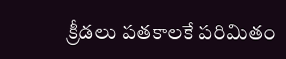క్రీడలు పతకాలకే పరిమితం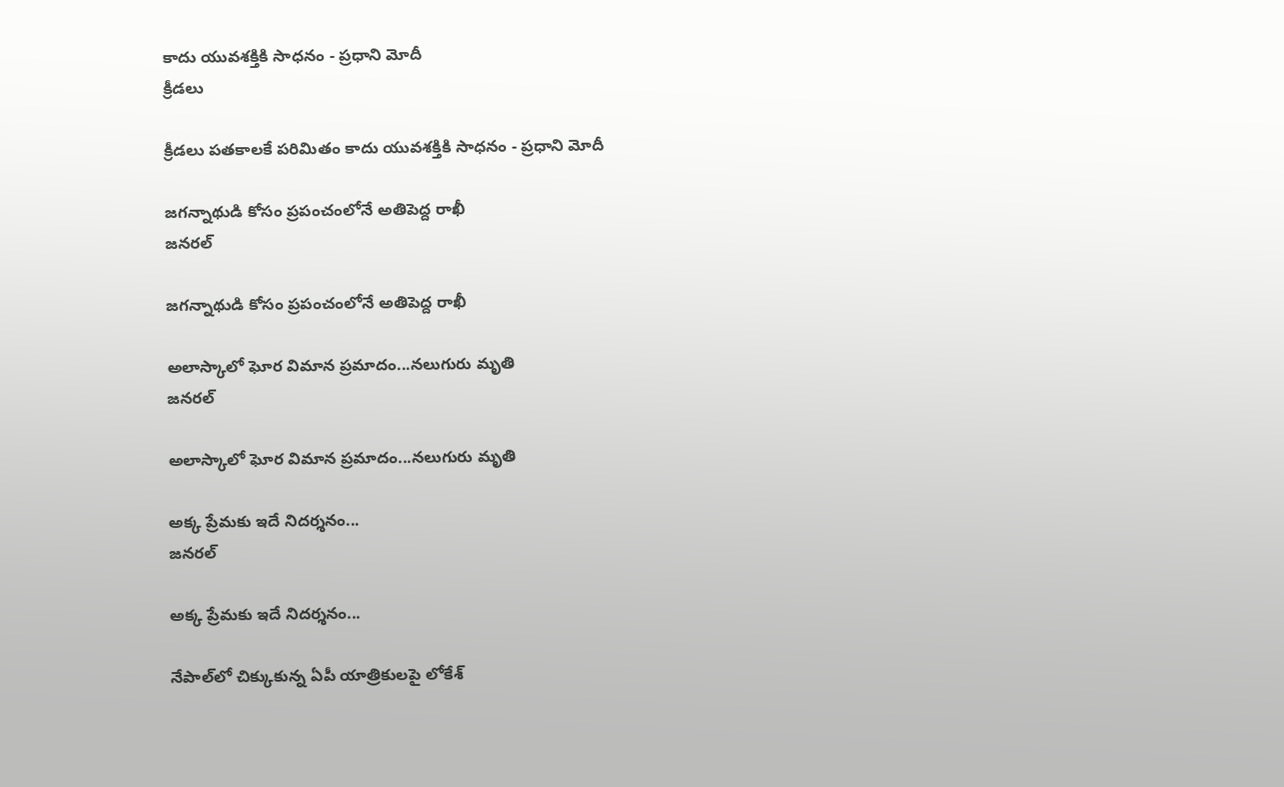కాదు యువశక్తికి సాధనం - ప్రధాని మోదీ
క్రీడలు

క్రీడలు పతకాలకే పరిమితం కాదు యువశక్తికి సాధనం - ప్రధాని మోదీ

జగన్నాథుడి కోసం ప్రపంచంలోనే అతిపెద్ద రాఖీ
జనరల్

జగన్నాథుడి కోసం ప్రపంచంలోనే అతిపెద్ద రాఖీ

అలాస్కాలో ఘోర విమాన ప్రమాదం...నలుగురు మృతి
జనరల్

అలాస్కాలో ఘోర విమాన ప్రమాదం...నలుగురు మృతి

అక్క ప్రేమకు ఇదే నిదర్శనం...
జనరల్

అక్క ప్రేమకు ఇదే నిదర్శనం...

నేపాల్‌లో చిక్కుకున్న ఏపీ యాత్రికులపై లోకేశ్‌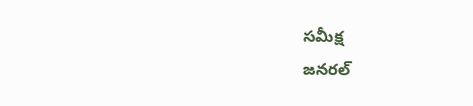సమీక్ష
జనరల్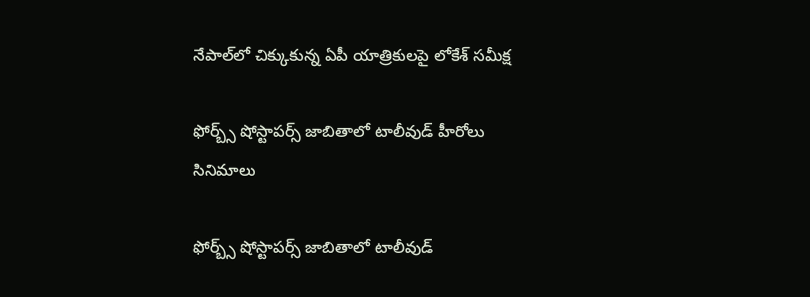నేపాల్‌లో చిక్కుకున్న ఏపీ యాత్రికులపై లోకేశ్‌ సమీక్ష

ఫోర్బ్స్‌ షోస్టాపర్స్‌ జాబితాలో టాలీవుడ్‌ హీరోలు
సినిమాలు

ఫోర్బ్స్‌ షోస్టాపర్స్‌ జాబితాలో టాలీవుడ్‌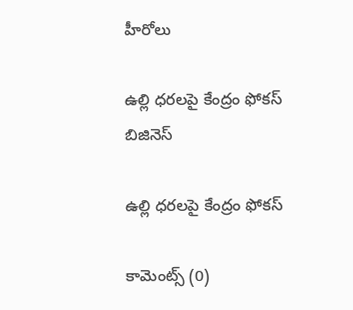హీరోలు

ఉల్లి ధరలపై కేంద్రం ఫోకస్‌
బిజినెస్

ఉల్లి ధరలపై కేంద్రం ఫోకస్‌

కామెంట్స్ (0)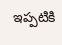ఇప్పటికి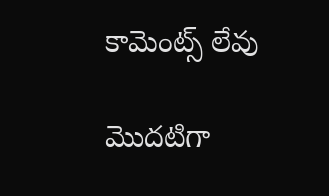కామెంట్స్ లేవు

మొదటిగా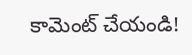కామెంట్ చేయండి!